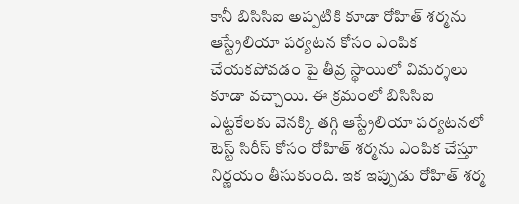కానీ బిసిసిఐ అప్పటికి కూడా రోహిత్ శర్మను ఆస్ట్రేలియా పర్యటన కోసం ఎంపిక చేయకపోవడం పై తీవ్ర స్థాయిలో విమర్శలు కూడా వచ్చాయి. ఈ క్రమంలో బిసిసిఐ ఎట్టకేలకు వెనక్కి తగ్గి ఆస్ట్రేలియా పర్యటనలో టెస్ట్ సిరీస్ కోసం రోహిత్ శర్మను ఎంపిక చేస్తూ నిర్ణయం తీసుకుంది. ఇక ఇప్పుడు రోహిత్ శర్మ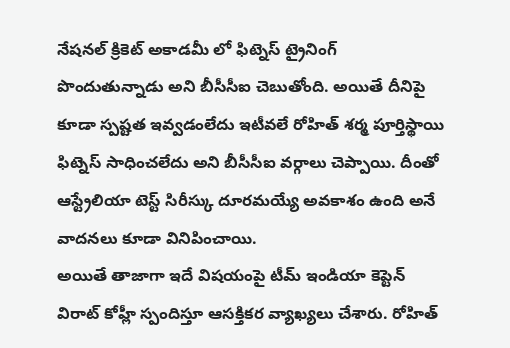నేషనల్ క్రికెట్ అకాడమీ లో ఫిట్నెస్ ట్రైనింగ్ పొందుతున్నాడు అని బీసీసీఐ చెబుతోంది. అయితే దీనిపై కూడా స్పష్టత ఇవ్వడంలేదు ఇటీవలే రోహిత్ శర్మ పూర్తిస్థాయి ఫిట్నెస్ సాధించలేదు అని బీసీసీఐ వర్గాలు చెప్పాయి. దీంతో ఆస్ట్రేలియా టెస్ట్ సిరీస్కు దూరమయ్యే అవకాశం ఉంది అనే వాదనలు కూడా వినిపించాయి.
అయితే తాజాగా ఇదే విషయంపై టీమ్ ఇండియా కెప్టెన్ విరాట్ కోహ్లీ స్పందిస్తూ ఆసక్తికర వ్యాఖ్యలు చేశారు. రోహిత్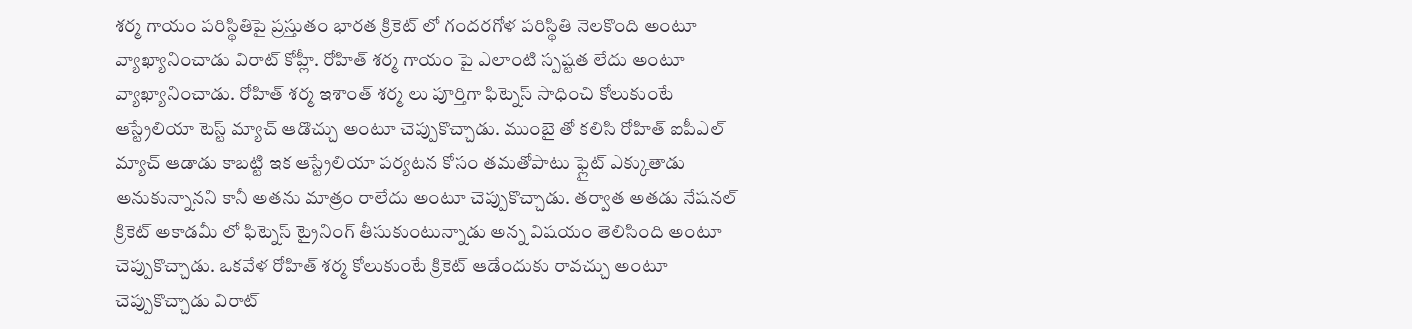శర్మ గాయం పరిస్థితిపై ప్రస్తుతం భారత క్రికెట్ లో గందరగోళ పరిస్థితి నెలకొంది అంటూ వ్యాఖ్యానించాడు విరాట్ కోహ్లీ. రోహిత్ శర్మ గాయం పై ఎలాంటి స్పష్టత లేదు అంటూ వ్యాఖ్యానించాడు. రోహిత్ శర్మ ఇశాంత్ శర్మ లు పూర్తిగా ఫిట్నెస్ సాధించి కోలుకుంటే ఆస్ట్రేలియా టెస్ట్ మ్యాచ్ ఆడొచ్చు అంటూ చెప్పుకొచ్చాడు. ముంబై తో కలిసి రోహిత్ ఐపీఎల్ మ్యాచ్ ఆడాడు కాబట్టి ఇక ఆస్ట్రేలియా పర్యటన కోసం తమతోపాటు ఫ్లైట్ ఎక్కుతాడు అనుకున్నానని కానీ అతను మాత్రం రాలేదు అంటూ చెప్పుకొచ్చాడు. తర్వాత అతడు నేషనల్ క్రికెట్ అకాడమీ లో ఫిట్నెస్ ట్రైనింగ్ తీసుకుంటున్నాడు అన్న విషయం తెలిసింది అంటూ చెప్పుకొచ్చాడు. ఒకవేళ రోహిత్ శర్మ కోలుకుంటే క్రికెట్ ఆడేందుకు రావచ్చు అంటూ చెప్పుకొచ్చాడు విరాట్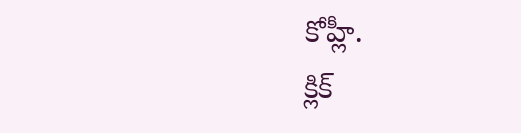కోహ్లీ.
క్లిక్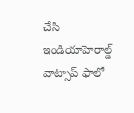చేసి ఇండియాహెరాల్డ్ వాట్సాప్ ఫాలో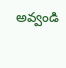అవ్వండి